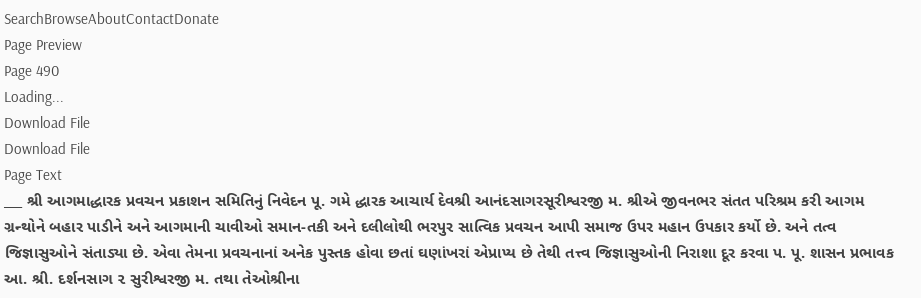SearchBrowseAboutContactDonate
Page Preview
Page 490
Loading...
Download File
Download File
Page Text
___ શ્રી આગમાદ્ધારક પ્રવચન પ્રકાશન સમિતિનું નિવેદન પૂ. ગમે દ્ધારક આચાર્ય દેવશ્રી આનંદસાગરસૂરીશ્વરજી મ. શ્રીએ જીવનભર સંતત પરિશ્રમ કરી આગમ ગ્રન્થોને બહાર પાડીને અને આગમાની ચાવીઓ સમાન-તકી અને દલીલોથી ભરપુર સાત્વિક પ્રવચન આપી સમાજ ઉપર મહાન ઉપકાર કર્યો છે. અને તત્વ જિજ્ઞાસુઓને સંતાડ્યા છે. એવા તેમના પ્રવચનાનાં અનેક પુસ્તક હોવા છતાં ઘણાંખરાં એપ્રાપ્ય છે તેથી તત્ત્વ જિજ્ઞાસુઓની નિરાશા દૂર કરવા પ. પૂ. શાસન પ્રભાવક આ. શ્રી. દર્શનસાગ ૨ સુરીશ્વરજી મ. તથા તેઓશ્રીના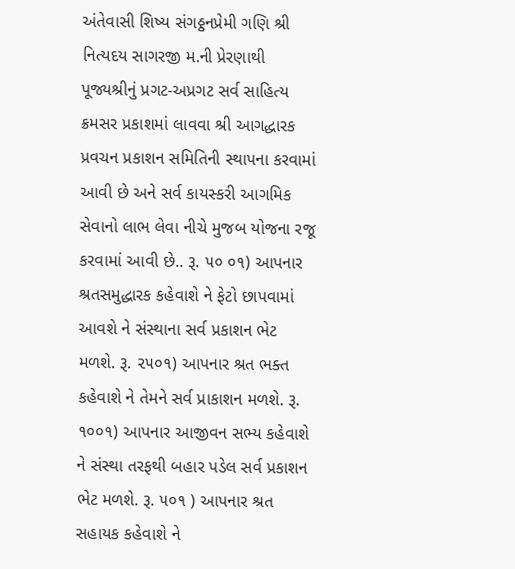અંતેવાસી શિષ્ય સંગઠ્ઠનપ્રેમી ગણિ શ્રી નિત્યદય સાગરજી મ.ની પ્રેરણાથી પૂજ્યશ્રીનું પ્રગટ-અપ્રગટ સર્વ સાહિત્ય ક્રમસર પ્રકાશમાં લાવવા શ્રી આગદ્ધારક પ્રવચન પ્રકાશન સમિતિની સ્થાપના કરવામાં આવી છે અને સર્વ કાયસ્કરી આગમિક સેવાનો લાભ લેવા નીચે મુજબ યોજના રજૂ કરવામાં આવી છે.. રૂ. ૫૦ ૦૧) આપનાર શ્રતસમુદ્ધારક કહેવાશે ને ફેટો છાપવામાં આવશે ને સંસ્થાના સર્વ પ્રકાશન ભેટ મળશે. રૂ. ૨૫૦૧) આપનાર શ્રત ભક્ત કહેવાશે ને તેમને સર્વ પ્રાકાશન મળશે. રૂ. ૧૦૦૧) આપનાર આજીવન સભ્ય કહેવાશે ને સંસ્થા તરફથી બહાર પડેલ સર્વ પ્રકાશન ભેટ મળશે. રૂ. ૫૦૧ ) આપનાર શ્રત સહાયક કહેવાશે ને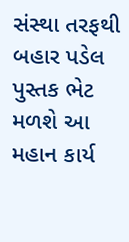સંસ્થા તરફથી બહાર પડેલ પુસ્તક ભેટ મળશે આ મહાન કાર્ય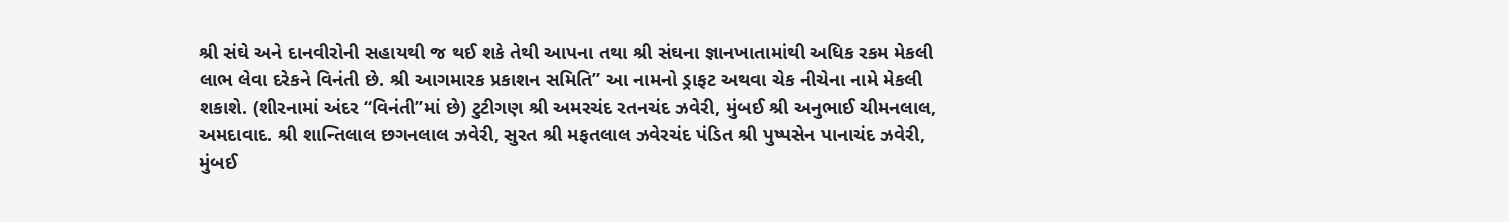શ્રી સંઘે અને દાનવીરોની સહાયથી જ થઈ શકે તેથી આપના તથા શ્રી સંઘના જ્ઞાનખાતામાંથી અધિક રકમ મેકલી લાભ લેવા દરેકને વિનંતી છે. શ્રી આગમારક પ્રકાશન સમિતિ” આ નામનો ડ્રાફટ અથવા ચેક નીચેના નામે મેકલી શકાશે. (શીરનામાં અંદર “વિનંતી’’માં છે) ટુટીગણ શ્રી અમરચંદ રતનચંદ ઝવેરી, મુંબઈ શ્રી અનુભાઈ ચીમનલાલ, અમદાવાદ. શ્રી શાન્તિલાલ છગનલાલ ઝવેરી, સુરત શ્રી મફતલાલ ઝવેરચંદ પંડિત શ્રી પુષ્પસેન પાનાચંદ ઝવેરી, મુંબઈ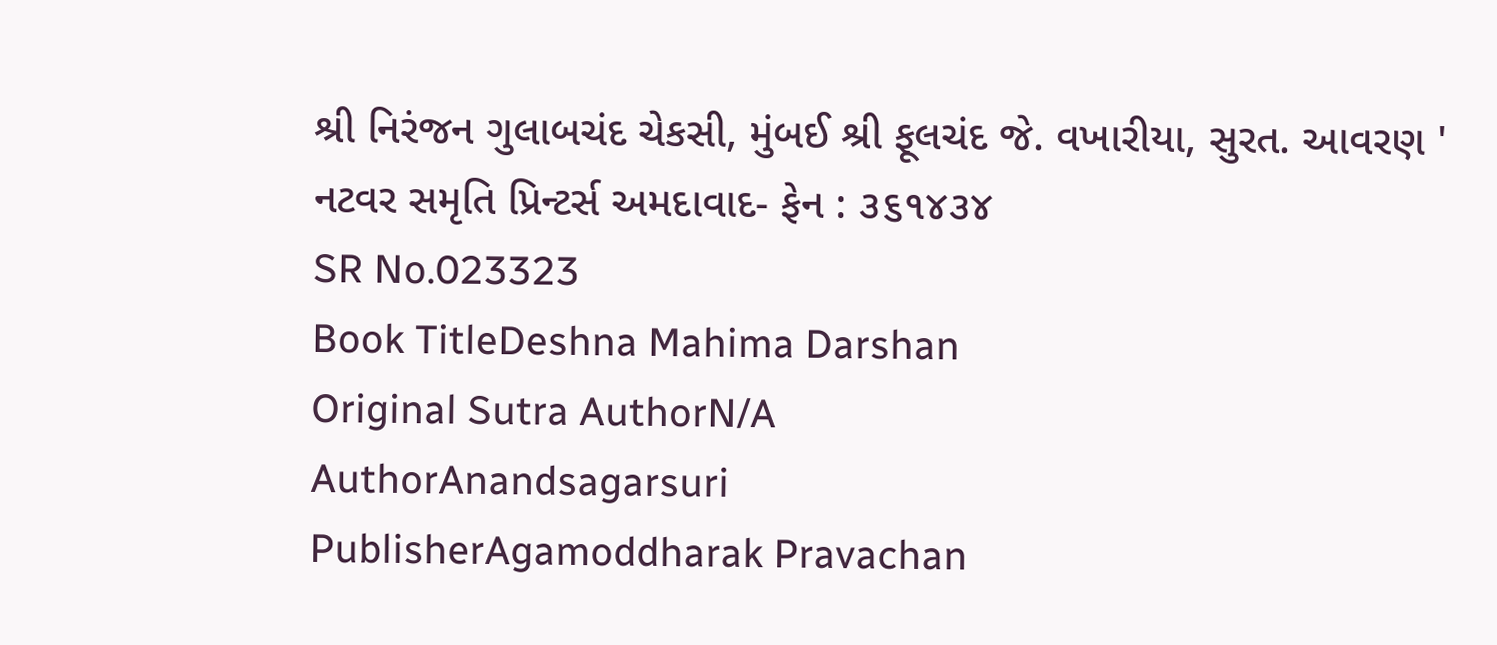શ્રી નિરંજન ગુલાબચંદ ચેકસી, મુંબઈ શ્રી ફૂલચંદ જે. વખારીયા, સુરત. આવરણ ' નટવર સમૃતિ પ્રિન્ટર્સ અમદાવાદ- ફેન : ૩૬૧૪૩૪
SR No.023323
Book TitleDeshna Mahima Darshan
Original Sutra AuthorN/A
AuthorAnandsagarsuri
PublisherAgamoddharak Pravachan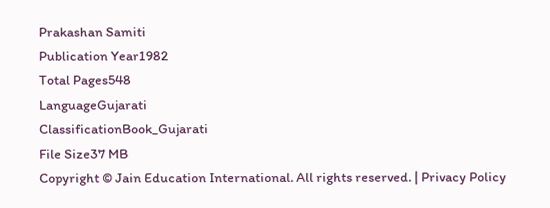Prakashan Samiti
Publication Year1982
Total Pages548
LanguageGujarati
ClassificationBook_Gujarati
File Size37 MB
Copyright © Jain Education International. All rights reserved. | Privacy Policy